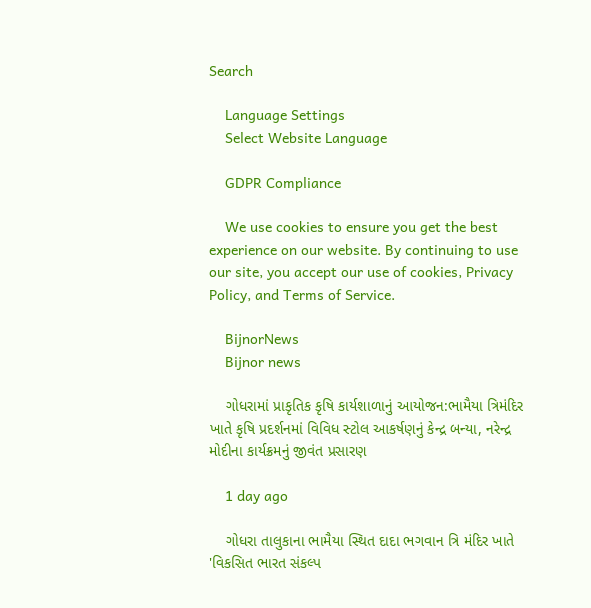Search

    Language Settings
    Select Website Language

    GDPR Compliance

    We use cookies to ensure you get the best experience on our website. By continuing to use our site, you accept our use of cookies, Privacy Policy, and Terms of Service.

    BijnorNews
    Bijnor news

    ગોધરામાં પ્રાકૃતિક કૃષિ કાર્યશાળાનું આયોજન:ભામૈયા ત્રિમંદિર ખાતે કૃષિ પ્રદર્શનમાં વિવિધ સ્ટોલ આકર્ષણનું કેન્દ્ર બન્યા, નરેન્દ્ર મોદીના કાર્યક્રમનું જીવંત પ્રસારણ

    1 day ago

    ગોધરા તાલુકાના ભામૈયા સ્થિત દાદા ભગવાન ત્રિ મંદિર ખાતે 'વિકસિત ભારત સંકલ્પ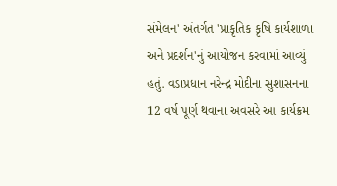સંમેલન' અંતર્ગત 'પ્રાકૃતિક કૃષિ કાર્યશાળા અને પ્રદર્શન'નું આયોજન કરવામાં આવ્યું હતું. વડાપ્રધાન નરેન્દ્ર મોદીના સુશાસનના 12 વર્ષ પૂર્ણ થવાના અવસરે આ કાર્યક્રમ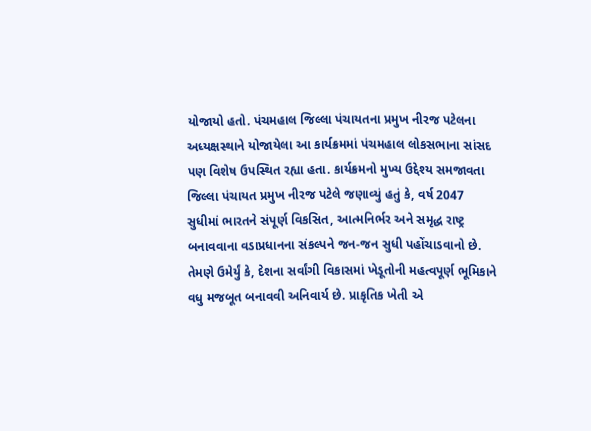યોજાયો હતો. પંચમહાલ જિલ્લા પંચાયતના પ્રમુખ નીરજ પટેલના અધ્યક્ષસ્થાને યોજાયેલા આ કાર્યક્રમમાં પંચમહાલ લોકસભાના સાંસદ પણ વિશેષ ઉપસ્થિત રહ્યા હતા. કાર્યક્રમનો મુખ્ય ઉદ્દેશ્ય સમજાવતા જિલ્લા પંચાયત પ્રમુખ નીરજ પટેલે જણાવ્યું હતું કે, વર્ષ 2047 સુધીમાં ભારતને સંપૂર્ણ વિકસિત, આત્મનિર્ભર અને સમૃદ્ધ રાષ્ટ્ર બનાવવાના વડાપ્રધાનના સંકલ્પને જન-જન સુધી પહોંચાડવાનો છે. તેમણે ઉમેર્યું કે, દેશના સર્વાંગી વિકાસમાં ખેડૂતોની મહત્વપૂર્ણ ભૂમિકાને વધુ મજબૂત બનાવવી અનિવાર્ય છે. પ્રાકૃતિક ખેતી એ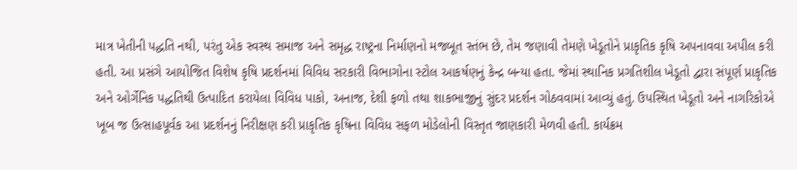માત્ર ખેતીની પદ્ધતિ નથી, પરંતુ એક સ્વસ્થ સમાજ અને સમૃદ્ધ રાષ્ટ્રના નિર્માણનો મજબૂત સ્તંભ છે, તેમ જણાવી તેમણે ખેડૂતોને પ્રાકૃતિક કૃષિ અપનાવવા અપીલ કરી હતી. આ પ્રસંગે આયોજિત વિશેષ કૃષિ પ્રદર્શનમાં વિવિધ સરકારી વિભાગોના સ્ટોલ આકર્ષણનું કેન્દ્ર બન્યા હતા. જેમાં સ્થાનિક પ્રગતિશીલ ખેડૂતો દ્વારા સંપૂર્ણ પ્રાકૃતિક અને ઓર્ગેનિક પદ્ધતિથી ઉત્પાદિત કરાયેલા વિવિધ પાકો, અનાજ, દેશી ફળો તથા શાકભાજીનું સુંદર પ્રદર્શન ગોઠવવામાં આવ્યું હતું. ઉપસ્થિત ખેડૂતો અને નાગરિકોએ ખૂબ જ ઉત્સાહપૂર્વક આ પ્રદર્શનનું નિરીક્ષણ કરી પ્રાકૃતિક કૃષિના વિવિધ સફળ મોડેલોની વિસ્તૃત જાણકારી મેળવી હતી. કાર્યક્રમ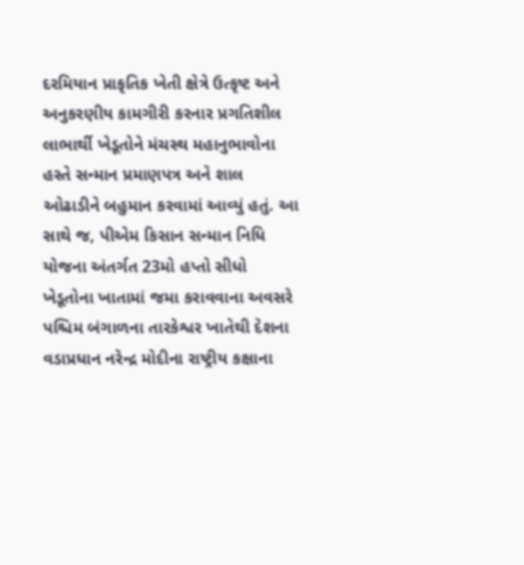દરમિયાન પ્રાકૃતિક ખેતી ક્ષેત્રે ઉત્કૃષ્ટ અને અનુકરણીય કામગીરી કરનાર પ્રગતિશીલ લાભાર્થી ખેડૂતોને મંચસ્થ મહાનુભાવોના હસ્તે સન્માન પ્રમાણપત્ર અને શાલ ઓઢાડીને બહુમાન કરવામાં આવ્યું હતું. આ સાથે જ, પીએમ કિસાન સન્માન નિધિ યોજના અંતર્ગત 23મો હપ્તો સીધો ખેડૂતોના ખાતામાં જમા કરાવવાના અવસરે પશ્ચિમ બંગાળના તારકેશ્વર ખાતેથી દેશના વડાપ્રધાન નરેન્દ્ર મોદીના રાષ્ટ્રીય કક્ષાના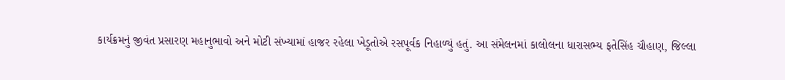કાર્યક્રમનું જીવંત પ્રસારણ મહાનુભાવો અને મોટી સંખ્યામાં હાજર રહેલા ખેડૂતોએ રસપૂર્વક નિહાળ્યું હતું. આ સંમેલનમાં કાલોલના ધારાસભ્ય ફતેસિંહ ચૌહાણ, જિલ્લા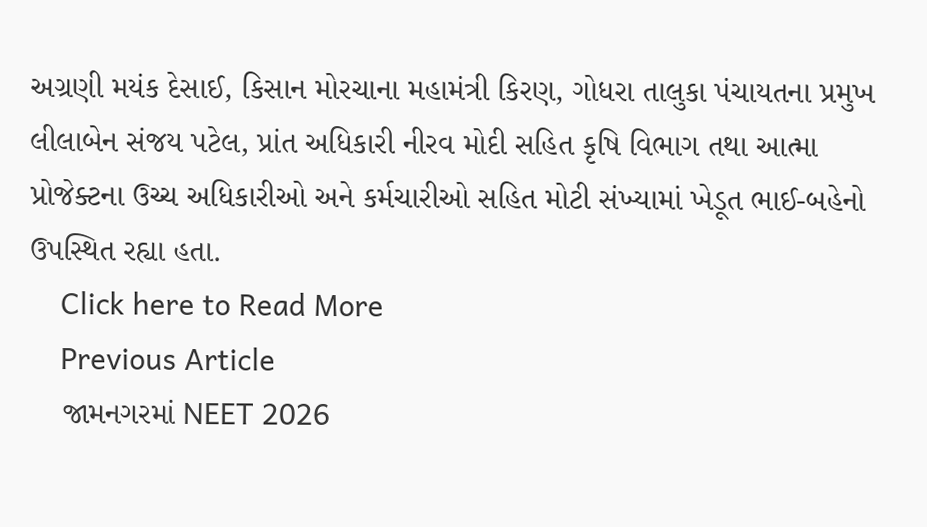અગ્રણી મયંક દેસાઈ, કિસાન મોરચાના મહામંત્રી કિરણ, ગોધરા તાલુકા પંચાયતના પ્રમુખ લીલાબેન સંજય પટેલ, પ્રાંત અધિકારી નીરવ મોદી સહિત કૃષિ વિભાગ તથા આત્મા પ્રોજેક્ટના ઉચ્ચ અધિકારીઓ અને કર્મચારીઓ સહિત મોટી સંખ્યામાં ખેડૂત ભાઈ-બહેનો ઉપસ્થિત રહ્યા હતા.
    Click here to Read More
    Previous Article
    જામનગરમાં NEET 2026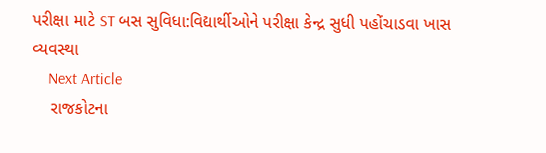પરીક્ષા માટે ST બસ સુવિધા:વિદ્યાર્થીઓને પરીક્ષા કેન્દ્ર સુધી પહોંચાડવા ખાસ વ્યવસ્થા
    Next Article
    રાજકોટના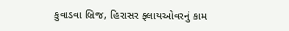કુવાડવા બ્રિજ, હિરાસર ફ્લાયઓવરનું કામ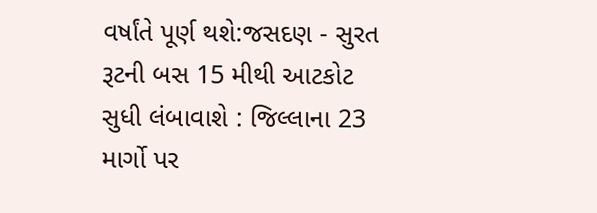વર્ષાંતે પૂર્ણ થશે:જસદણ - સુરત રૂટની બસ 15 મીથી આટકોટ સુધી લંબાવાશે : જિલ્લાના 23 માર્ગો પર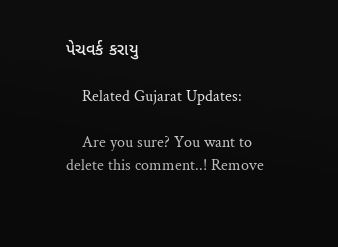પેચવર્ક કરાયુ

    Related Gujarat Updates:

    Are you sure? You want to delete this comment..! Remove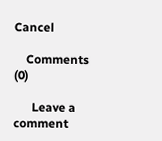Cancel

    Comments (0)

      Leave a comment